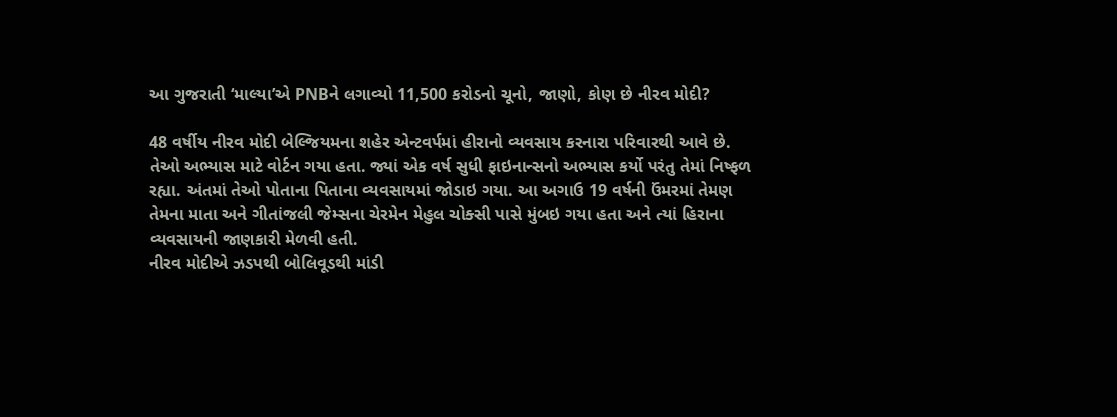આ ગુજરાતી ‘માલ્યા’એ PNBને લગાવ્યો 11,500 કરોડનો ચૂનો, જાણો, કોણ છે નીરવ મોદી?

48 વર્ષીય નીરવ મોદી બેલ્જિયમના શહેર એન્ટવર્પમાં હીરાનો વ્યવસાય કરનારા પરિવારથી આવે છે. તેઓ અભ્યાસ માટે વોર્ટન ગયા હતા. જ્યાં એક વર્ષ સુધી ફાઇનાન્સનો અભ્યાસ કર્યો પરંતુ તેમાં નિષ્ફળ રહ્યા. અંતમાં તેઓ પોતાના પિતાના વ્યવસાયમાં જોડાઇ ગયા. આ અગાઉ 19 વર્ષની ઉંમરમાં તેમણ તેમના માતા અને ગીતાંજલી જેમ્સના ચેરમેન મેહુલ ચોક્સી પાસે મુંબઇ ગયા હતા અને ત્યાં હિરાના વ્યવસાયની જાણકારી મેળવી હતી.
નીરવ મોદીએ ઝડપથી બોલિવૂડથી માંડી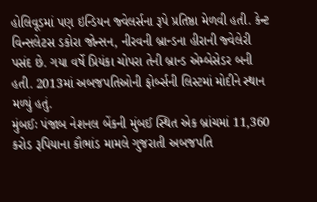હોલિવૂડમાં પણ ઇન્ડિયન જ્વેલર્સના રૂપે પ્રતિષ્ઠા મેળવી હતી. કેન્ટ વિન્સલેટસ ડકોરા જોન્સન, નીરવની બ્રાન્ડના હીરાની જ્વેલેરી પસંદ છે. ગયા વર્ષે પ્રિયંકા ચોપરા તેની બ્રાન્ડ એમ્બેસેડર બની હતી. 2013માં અબજપતિઓની ફોર્બ્સની લિસ્ટમાં મોદીને સ્થાન મળ્યું હતું.
મુંબઈઃ પંજાબ નેશનલ બેંકની મુંબઈ સ્થિત એક બ્રાંચમાં 11,360 કરોડ રૂપિયાના કૌભાંડ મામલે ગુજરાતી અબજપતિ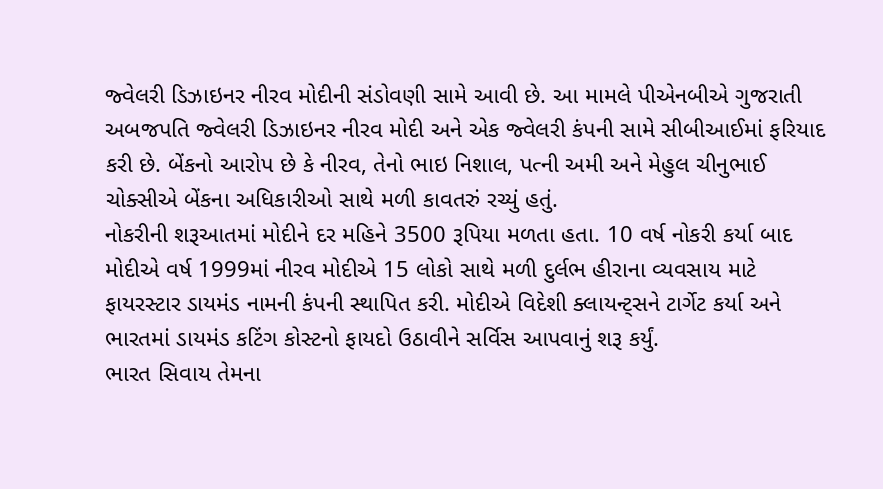જ્વેલરી ડિઝાઇનર નીરવ મોદીની સંડોવણી સામે આવી છે. આ મામલે પીએનબીએ ગુજરાતી અબજપતિ જ્વેલરી ડિઝાઇનર નીરવ મોદી અને એક જ્વેલરી કંપની સામે સીબીઆઈમાં ફરિયાદ કરી છે. બેંકનો આરોપ છે કે નીરવ, તેનો ભાઇ નિશાલ, પત્ની અમી અને મેહુલ ચીનુભાઈ ચોક્સીએ બેંકના અધિકારીઓ સાથે મળી કાવતરું રચ્યું હતું.
નોકરીની શરૂઆતમાં મોદીને દર મહિને 3500 રૂપિયા મળતા હતા. 10 વર્ષ નોકરી કર્યા બાદ મોદીએ વર્ષ 1999માં નીરવ મોદીએ 15 લોકો સાથે મળી દુર્લભ હીરાના વ્યવસાય માટે ફાયરસ્ટાર ડાયમંડ નામની કંપની સ્થાપિત કરી. મોદીએ વિદેશી ક્લાયન્ટ્સને ટાર્ગેટ કર્યા અને ભારતમાં ડાયમંડ કટિંગ કોસ્ટનો ફાયદો ઉઠાવીને સર્વિસ આપવાનું શરૂ કર્યું.
ભારત સિવાય તેમના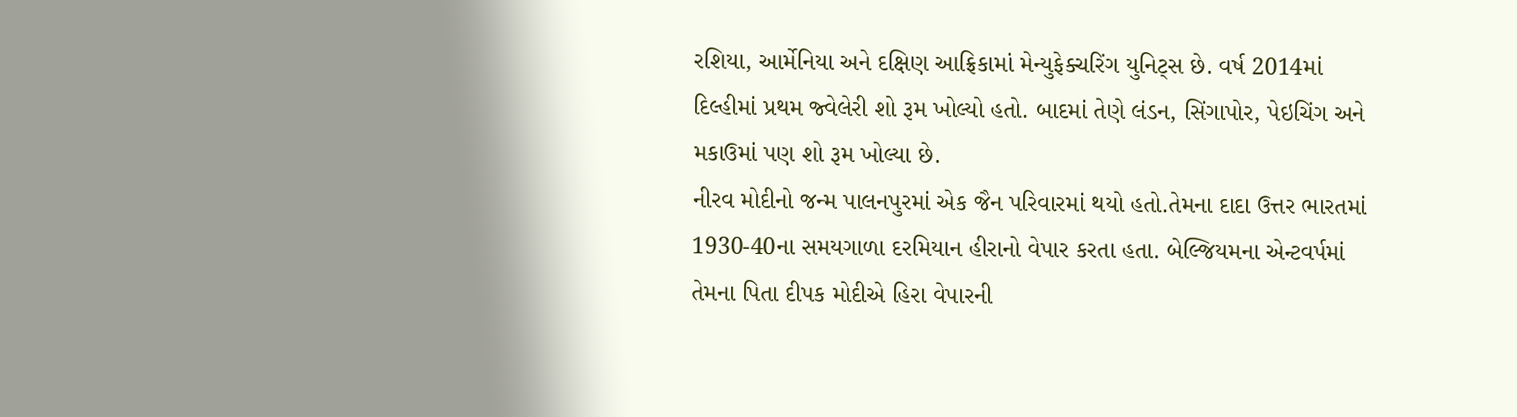રશિયા, આર્મેનિયા અને દક્ષિણ આફ્રિકામાં મેન્યુફેક્ચરિંગ યુનિટ્સ છે. વર્ષ 2014માં દિલ્હીમાં પ્રથમ જ્વેલેરી શો રૂમ ખોલ્યો હતો. બાદમાં તેણે લંડન, સિંગાપોર, પેઇચિંગ અને મકાઉમાં પણ શો રૂમ ખોલ્યા છે.
નીરવ મોદીનો જન્મ પાલનપુરમાં એક જૈન પરિવારમાં થયો હતો.તેમના દાદા ઉત્તર ભારતમાં 1930-40ના સમયગાળા દરમિયાન હીરાનો વેપાર કરતા હતા. બેલ્જિયમના એન્ટવર્પમાં તેમના પિતા દીપક મોદીએ હિરા વેપારની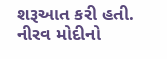શરૂઆત કરી હતી. નીરવ મોદીનો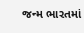જન્મ ભારતમાં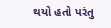થયો હતો પરંતુ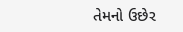તેમનો ઉછેર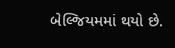બેલ્જિયમમાં થયો છે.